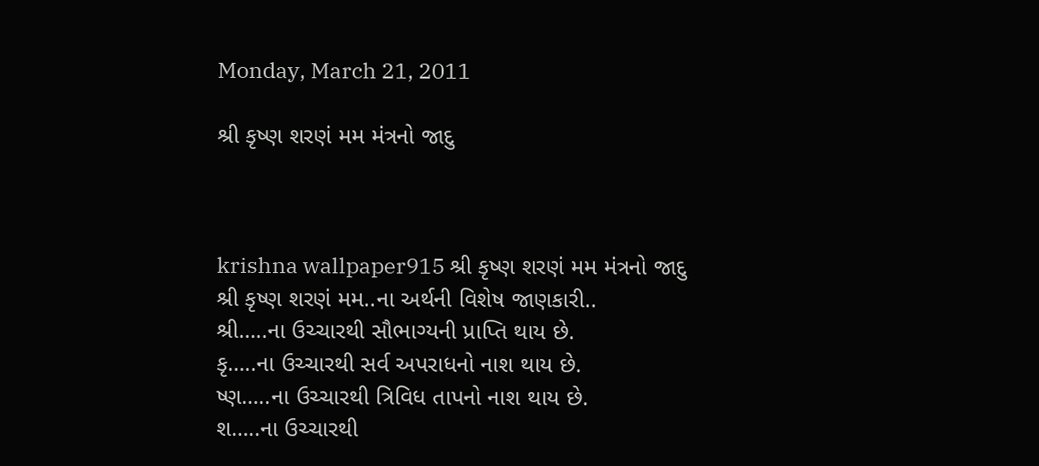Monday, March 21, 2011

શ્રી કૃષ્ણ શરણં મમ મંત્રનો જાદુ



krishna wallpaper915 શ્રી કૃષ્ણ શરણં મમ મંત્રનો જાદુ
શ્રી કૃષ્ણ શરણં મમ..ના અર્થની વિશેષ જાણકારી..
શ્રી…..ના ઉચ્ચારથી સૌભાગ્યની પ્રાપ્તિ થાય છે.
કૃ…..ના ઉચ્ચારથી સર્વ અપરાધનો નાશ થાય છે.
ષ્ણ…..ના ઉચ્ચારથી ત્રિવિધ તાપનો નાશ થાય છે.
શ…..ના ઉચ્ચારથી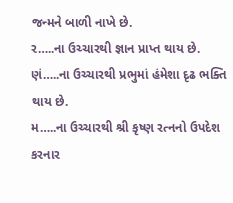જન્મને બાળી નાખે છે.
ર…..ના ઉચ્ચારથી જ્ઞાન પ્રાપ્ત થાય છે.
ણં…..ના ઉચ્ચારથી પ્રભુમાં હંમેશા દૃઢ ભક્તિ થાય છે.
મ…..ના ઉચ્ચારથી શ્રી કૃષ્ણ રત્નનો ઉપદેશ કરનાર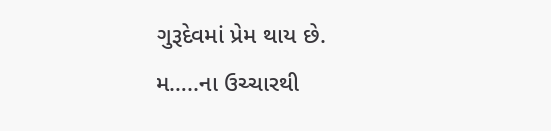ગુરૂદેવમાં પ્રેમ થાય છે.
મ…..ના ઉચ્ચારથી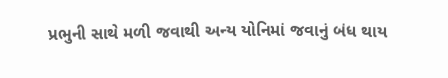પ્રભુની સાથે મળી જવાથી અન્ય યોનિમાં જવાનું બંધ થાય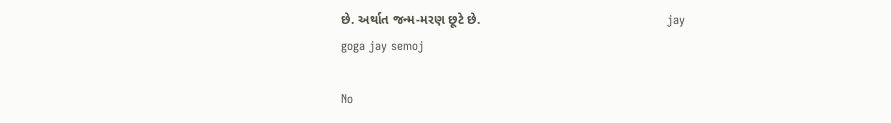છે. અર્થાત જન્મ-મરણ છૂટે છે.                                                    jay goga jay semoj

No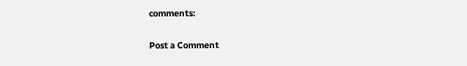comments:

Post a Comment